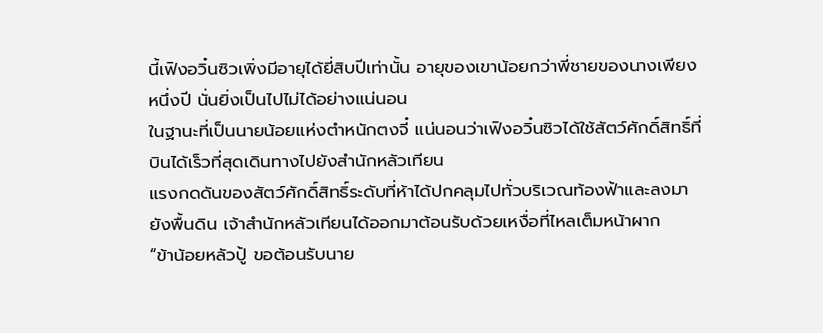นี้เฟิงอวิ๋นซิวเพิ่งมีอายุได้ยี่สิบปีเท่านั้น อายุของเขาน้อยกว่าพี่ชายของนางเพียงหนึ่งปี นั่นยิ่งเป็นไปไม่ได้อย่างแน่นอน
ในฐานะที่เป็นนายน้อยแห่งตําหนักตงจี๋ แน่นอนว่าเฟิงอวิ๋นซิวได้ใช้สัตว์ศักดิ์สิทธิ์ที่บินได้เร็วที่สุดเดินทางไปยังสำนักหลัวเทียน
แรงกดดันของสัตว์ศักดิ์สิทธิ์ระดับที่ห้าได้ปกคลุมไปทั่วบริเวณท้องฟ้าและลงมายังพื้นดิน เจ้าสำนักหลัวเทียนได้ออกมาต้อนรับด้วยเหงื่อที่ไหลเต็มหน้าผาก
“ข้าน้อยหลัวปู้ ขอต้อนรับนาย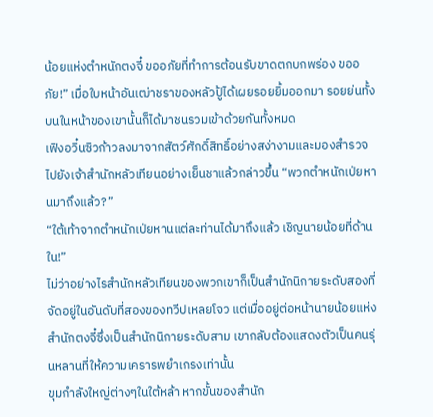น้อยแห่งตำหนักตงจี๋ ขออภัยที่ทำการต้อนรับขาดตกบกพร่อง ขออภัย!” เมื่อใบหน้าอันเฒ่าชราของหลัวปู้ได้เผยรอยยิ้มออกมา รอยย่นทั้งบนในหน้าของเขานั้นก็ได้มาชนรวมเข้าด้วยกันทั้งหมด
เฟิงอวิ๋นซิวก้าวลงมาจากสัตว์ศักดิ์สิทธิ์อย่างสง่างามและมองสำรวจไปยังเจ้าสำนักหลัวเทียนอย่างเย็นชาแล้วกล่าวขึ้น “พวกตำหนักเป่ยหานมาถึงแล้ว?”
“ใต้เท้าจากตำหนักเป่ยหานแต่ละท่านได้มาถึงแล้ว เชิญนายน้อยที่ด้านใน!”
ไม่ว่าอย่างไรสำนักหลัวเทียนของพวกเขาก็เป็นสำนักนิกายระดับสองที่จัดอยู่ในอันดับที่สองของทวีปเหลยโจว แต่เมื่ออยู่ต่อหน้านายน้อยแห่งสำนักตงจี๋ซึ่งเป็นสำนักนิกายระดับสาม เขากลับต้องแสดงตัวเป็นคนรุ่นหลานที่ให้ความเครารพยำเกรงเท่านั้น
ขุมกำลังใหญ่ต่างๆในใต้หล้า หากขั้นของสำนัก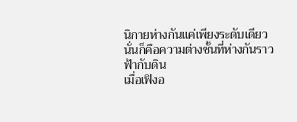นิกายห่างกันแค่เพียงระดับเดียว นั่นก็คือความต่างชั้นที่ห่างกันราวฟ้ากับดิน
เมื่อเฟิงอ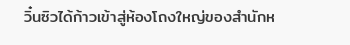วิ๋นซิวได้ก้าวเข้าสู่ห้องโถงใหญ่ของสำนักห